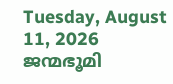Tuesday, August 11, 2026
ജന്മഭൂമി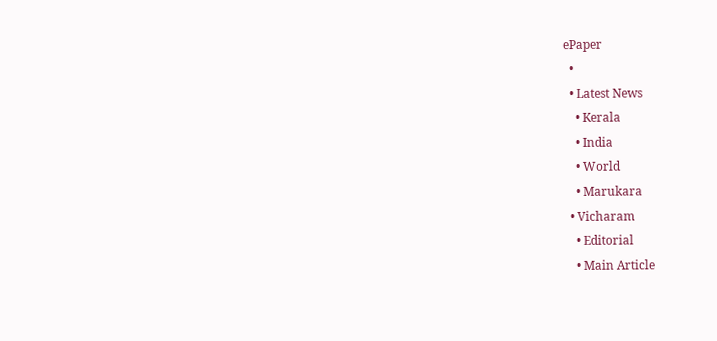ePaper
  •
  • Latest News
    • Kerala
    • India
    • World
    • Marukara
  • Vicharam
    • Editorial
    • Main Article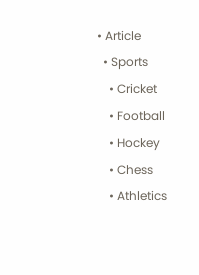• Article
  • Sports
    • Cricket
    • Football
    • Hockey
    • Chess
    • Athletics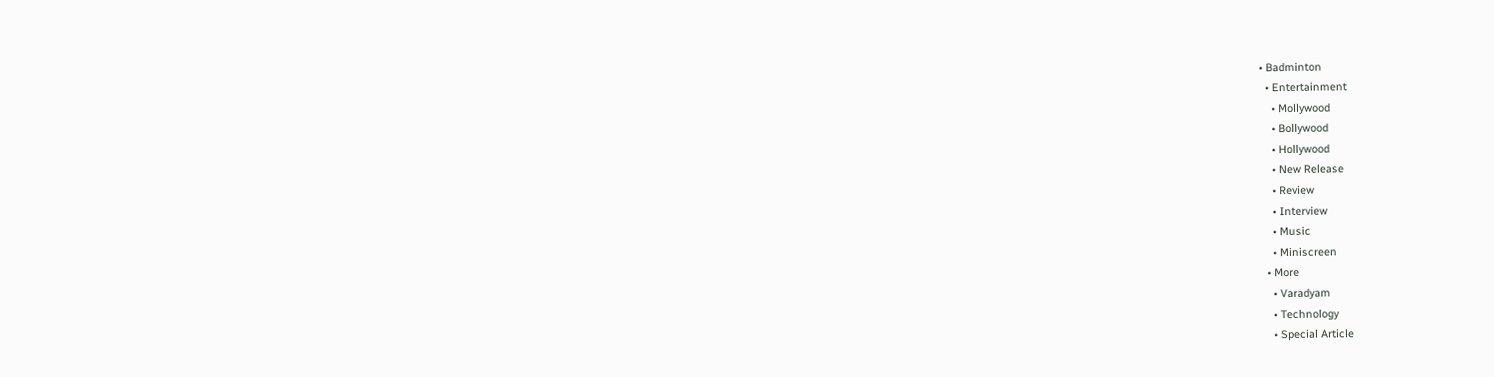• Badminton
  • Entertainment
    • Mollywood
    • Bollywood
    • Hollywood
    • New Release
    • Review
    • Interview
    • Music
    • Miniscreen
  • More
    • Varadyam
    • Technology
    • Special Article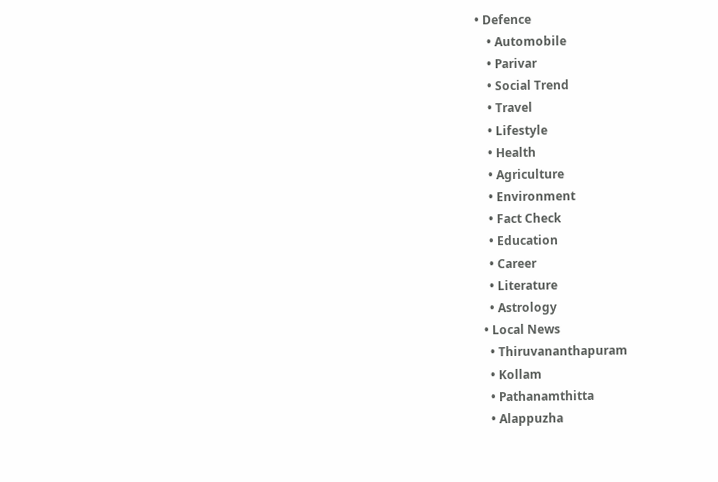• Defence
    • Automobile
    • Parivar
    • Social Trend
    • Travel
    • Lifestyle
    • Health
    • Agriculture
    • Environment
    • Fact Check
    • Education
    • Career
    • Literature
    • Astrology
  • Local News
    • Thiruvananthapuram
    • Kollam
    • Pathanamthitta
    • Alappuzha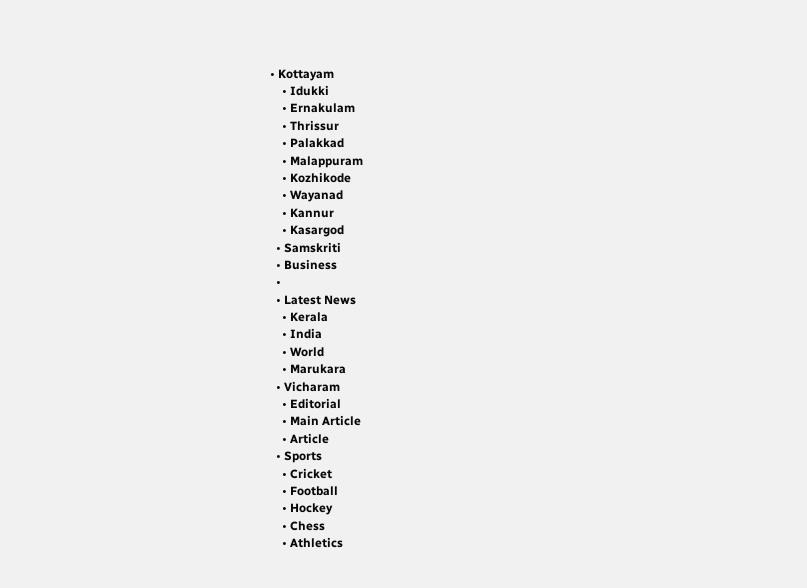• Kottayam
    • Idukki
    • Ernakulam
    • Thrissur
    • Palakkad
    • Malappuram
    • Kozhikode
    • Wayanad
    • Kannur
    • Kasargod
  • Samskriti
  • Business
  •
  • Latest News
    • Kerala
    • India
    • World
    • Marukara
  • Vicharam
    • Editorial
    • Main Article
    • Article
  • Sports
    • Cricket
    • Football
    • Hockey
    • Chess
    • Athletics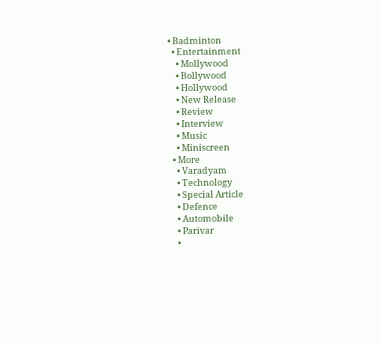• Badminton
  • Entertainment
    • Mollywood
    • Bollywood
    • Hollywood
    • New Release
    • Review
    • Interview
    • Music
    • Miniscreen
  • More
    • Varadyam
    • Technology
    • Special Article
    • Defence
    • Automobile
    • Parivar
    •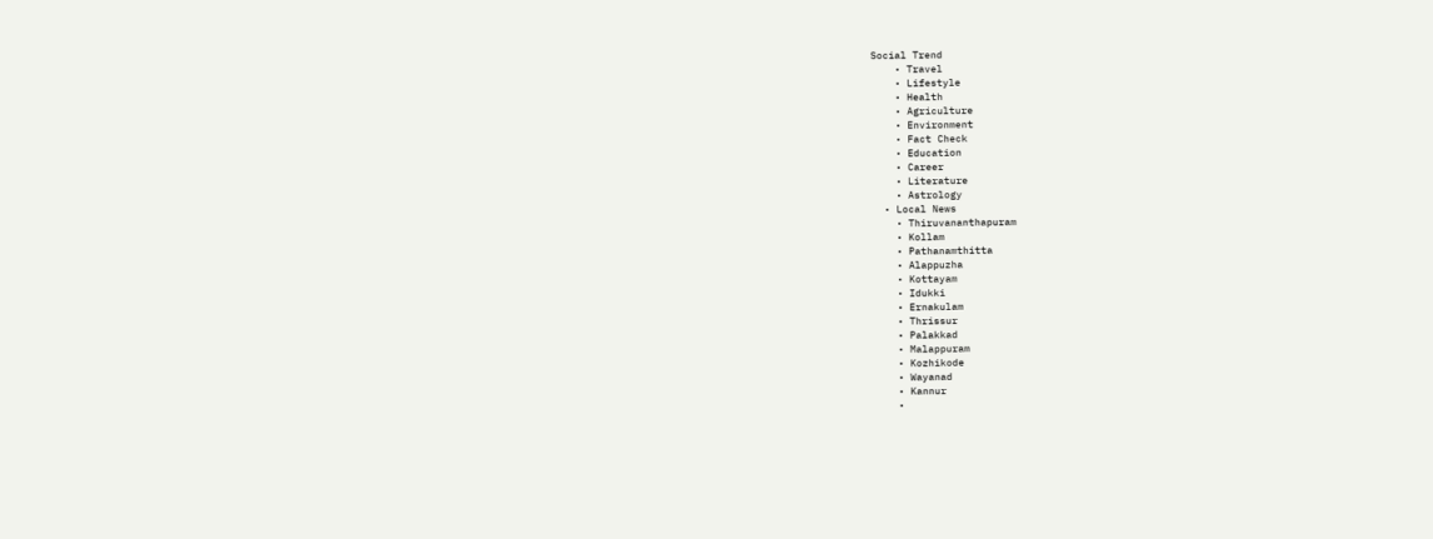Social Trend
    • Travel
    • Lifestyle
    • Health
    • Agriculture
    • Environment
    • Fact Check
    • Education
    • Career
    • Literature
    • Astrology
  • Local News
    • Thiruvananthapuram
    • Kollam
    • Pathanamthitta
    • Alappuzha
    • Kottayam
    • Idukki
    • Ernakulam
    • Thrissur
    • Palakkad
    • Malappuram
    • Kozhikode
    • Wayanad
    • Kannur
    •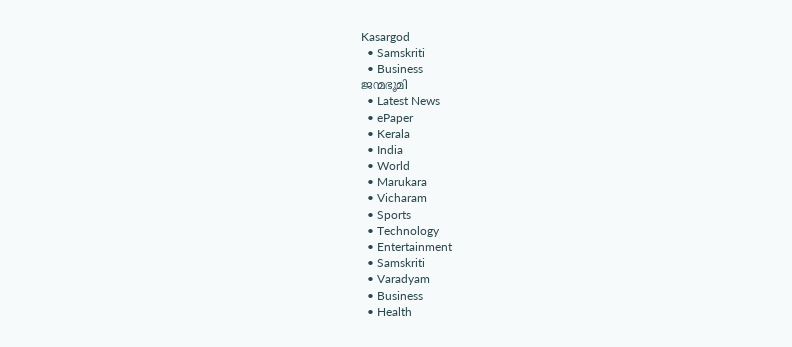Kasargod
  • Samskriti
  • Business
ജന്മഭൂമി
  • Latest News
  • ePaper
  • Kerala
  • India
  • World
  • Marukara
  • Vicharam
  • Sports
  • Technology
  • Entertainment
  • Samskriti
  • Varadyam
  • Business
  • Health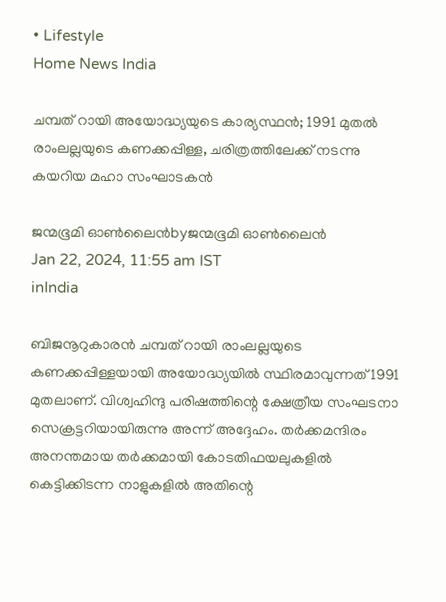• Lifestyle
Home News India

ചമ്പത് റായി അയോദ്ധ്യയുടെ കാര്യസ്ഥൻ; 1991 മുതൽ രാംലല്ലയുടെ കണക്കപ്പിള്ള, ചരിത്രത്തിലേക്ക് നടന്നു കയറിയ മഹാ സംഘാടകന്‍

ജന്മഭൂമി ഓണ്‍ലൈന്‍byജന്മഭൂമി ഓണ്‍ലൈന്‍
Jan 22, 2024, 11:55 am IST
inIndia

ബിജനൂറുകാരന്‍ ചമ്പത് റായി രാംലല്ലയുടെ കണക്കപ്പിള്ളയായി അയോദ്ധ്യയില്‍ സ്ഥിരമാവുന്നത് 1991 മുതലാണ്. വിശ്വഹിന്ദു പരിഷത്തിന്റെ ക്ഷേത്രീയ സംഘടനാ സെക്രട്ടറിയായിരുന്നു അന്ന് അദ്ദേഹം. തര്‍ക്കമന്ദിരം അനന്തമായ തര്‍ക്കമായി കോടതിഫയലുകളില്‍ കെട്ടിക്കിടന്ന നാളുകളില്‍ അതിന്റെ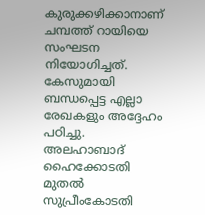കുരുക്കഴിക്കാനാണ് ചമ്പത്ത് റായിയെ സംഘടന നിയോഗിച്ചത്. കേസുമായി ബന്ധപ്പെട്ട എല്ലാ രേഖകളും അദ്ദേഹം പഠിച്ചു. അലഹാബാദ് ഹൈക്കോടതി മുതല്‍ സുപ്രീംകോടതി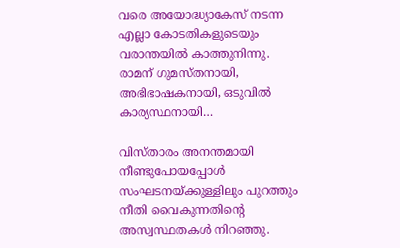വരെ അയോദ്ധ്യാകേസ് നടന്ന എല്ലാ കോടതികളുടെയും വരാന്തയില്‍ കാത്തുനിന്നു. രാമന് ഗുമസ്തനായി, അഭിഭാഷകനായി, ഒടുവില്‍ കാര്യസ്ഥനായി…

വിസ്താരം അനന്തമായി നീണ്ടുപോയപ്പോള്‍ സംഘടനയ്‌ക്കുള്ളിലും പുറത്തും നീതി വൈകുന്നതിന്റെ അസ്വസ്ഥതകള്‍ നിറഞ്ഞു.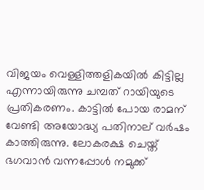വിജയം വെള്ളിത്തളികയില്‍ കിട്ടില്ല എന്നായിരുന്നു ചമ്പത് റായിയുടെ പ്രതികരണം. കാട്ടില്‍ പോയ രാമന് വേണ്ടി അയോദ്ധ്യ പതിനാല് വര്‍ഷം കാത്തിരുന്നു. ലോകരക്ഷ ചെയ്ത് ഭഗവാന്‍ വന്നപ്പോള്‍ നമുക്ക്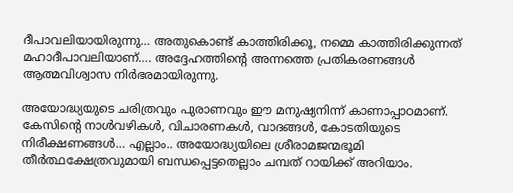ദീപാവലിയായിരുന്നു… അതുകൊണ്ട് കാത്തിരിക്കൂ, നമ്മെ കാത്തിരിക്കുന്നത് മഹാദീപാവലിയാണ്…. അദ്ദേഹത്തിന്റെ അന്നത്തെ പ്രതികരണങ്ങള്‍ ആത്മവിശ്വാസ നിര്‍ഭരമായിരുന്നു.

അയോദ്ധ്യയുടെ ചരിത്രവും പുരാണവും ഈ മനുഷ്യനിന്ന് കാണാപ്പാഠമാണ്. കേസിന്റെ നാള്‍വഴികള്‍, വിചാരണകള്‍, വാദങ്ങള്‍, കോടതിയുടെ നിരീക്ഷണങ്ങള്‍… എല്ലാം.. അയോദ്ധ്യയിലെ ശ്രീരാമജന്മഭൂമി തീര്‍ത്ഥക്ഷേത്രവുമായി ബന്ധപ്പെട്ടതെല്ലാം ചമ്പത് റായിക്ക് അറിയാം.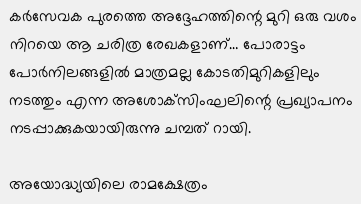കര്‍സേവക പുരത്തെ അദ്ദേഹത്തിന്റെ മുറി ഒരു വശം നിറയെ ആ ചരിത്ര രേഖകളാണ്… പോരാട്ടം പോര്‍നിലങ്ങളില്‍ മാത്രമല്ല കോടതിമുറികളിലും നടത്തും എന്ന അശോക്‌സിംഘലിന്റെ പ്രഖ്യാപനം നടപ്പാക്കുകയായിരുന്നു ചമ്പത് റായി.

അയോദ്ധ്യയിലെ രാമക്ഷേത്രം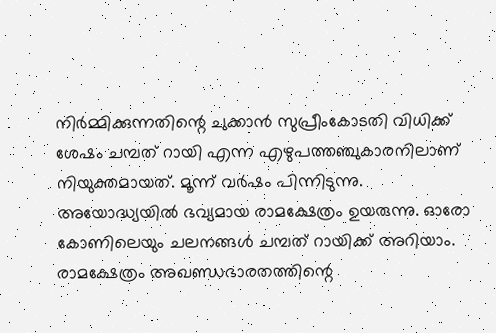നിര്‍മ്മിക്കുന്നതിന്റെ ചുക്കാന്‍ സുപ്രീംകോടതി വിധിക്ക് ശേഷം ചമ്പത് റായി എന്ന എഴുപത്തഞ്ചുകാരനിലാണ് നിയുക്തമായത്. മൂന്ന് വര്‍ഷം പിന്നിടുന്നു. അയോദ്ധ്യയില്‍ ഭവ്യമായ രാമക്ഷേത്രം ഉയരുന്നു. ഓരോ കോണിലെയും ചലനങ്ങള്‍ ചമ്പത് റായിക്ക് അറിയാം. രാമക്ഷേത്രം അഖണ്ഡഭാരതത്തിന്റെ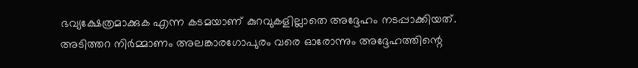ഭവ്യക്ഷേത്രമാക്കുക എന്ന കടമയാണ് കുറവുകളില്ലാതെ അദ്ദേഹം നടപ്പാക്കിയത്. അടിത്തറ നിര്‍മ്മാണം അലങ്കാരഗോപുരം വരെ ഓരോന്നും അദ്ദേഹത്തിന്റെ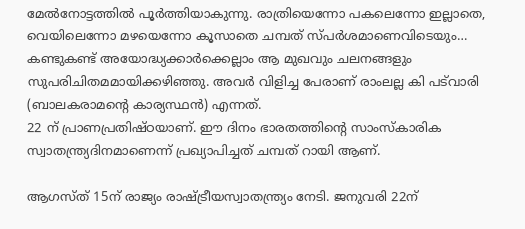മേല്‍നോട്ടത്തില്‍ പൂര്‍ത്തിയാകുന്നു. രാത്രിയെന്നോ പകലെന്നോ ഇല്ലാതെ, വെയിലെന്നോ മഴയെന്നോ കൂസാതെ ചമ്പത് സ്പര്‍ശമാണെവിടെയും… കണ്ടുകണ്ട് അയോദ്ധ്യക്കാര്‍ക്കെല്ലാം ആ മുഖവും ചലനങ്ങളും സുപരിചിതമമായിക്കഴിഞ്ഞു. അവര്‍ വിളിച്ച പേരാണ് രാംലല്ല കി പട്‌വാരി (ബാലകരാമന്റെ കാര്യസ്ഥന്‍) എന്നത്.
22 ന് പ്രാണപ്രതിഷ്ഠയാണ്. ഈ ദിനം ഭാരതത്തിന്റെ സാംസ്‌കാരിക സ്വാതന്ത്ര്യദിനമാണെന്ന് പ്രഖ്യാപിച്ചത് ചമ്പത് റായി ആണ്.

ആഗസ്ത് 15ന് രാജ്യം രാഷ്‌ട്രീയസ്വാതന്ത്ര്യം നേടി. ജനുവരി 22ന്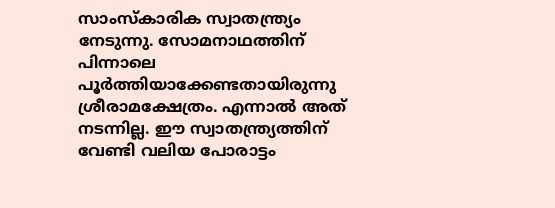സാംസ്‌കാരിക സ്വാതന്ത്ര്യം നേടുന്നു. സോമനാഥത്തിന് പിന്നാലെ പൂര്‍ത്തിയാക്കേണ്ടതായിരുന്നു ശ്രീരാമക്ഷേത്രം. എന്നാല്‍ അത് നടന്നില്ല. ഈ സ്വാതന്ത്ര്യത്തിന് വേണ്ടി വലിയ പോരാട്ടം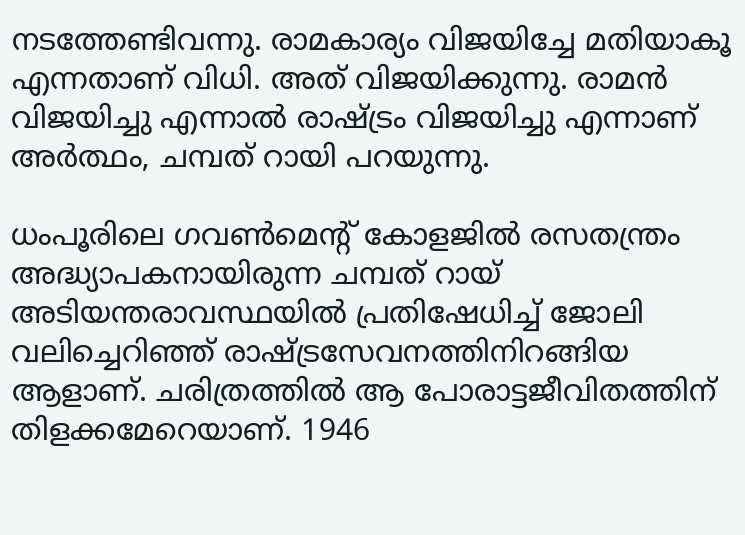നടത്തേണ്ടിവന്നു. രാമകാര്യം വിജയിച്ചേ മതിയാകൂ എന്നതാണ് വിധി. അത് വിജയിക്കുന്നു. രാമന്‍ വിജയിച്ചു എന്നാല്‍ രാഷ്‌ട്രം വിജയിച്ചു എന്നാണ് അര്‍ത്ഥം, ചമ്പത് റായി പറയുന്നു.

ധംപൂരിലെ ഗവണ്‍മെന്റ് കോളജില്‍ രസതന്ത്രം അദ്ധ്യാപകനായിരുന്ന ചമ്പത് റായ് അടിയന്തരാവസ്ഥയില്‍ പ്രതിഷേധിച്ച് ജോലി വലിച്ചെറിഞ്ഞ് രാഷ്‌ട്രസേവനത്തിനിറങ്ങിയ ആളാണ്. ചരിത്രത്തില്‍ ആ പോരാട്ടജീവിതത്തിന് തിളക്കമേറെയാണ്. 1946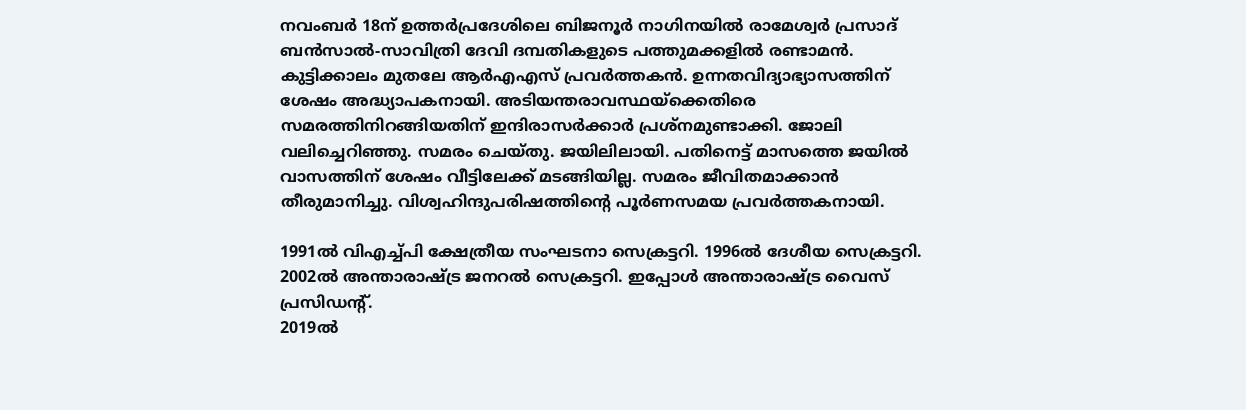നവംബര്‍ 18ന് ഉത്തര്‍പ്രദേശിലെ ബിജനൂര്‍ നാഗിനയില്‍ രാമേശ്വര്‍ പ്രസാദ് ബന്‍സാല്‍-സാവിത്രി ദേവി ദമ്പതികളുടെ പത്തുമക്കളില്‍ രണ്ടാമന്‍. കുട്ടിക്കാലം മുതലേ ആര്‍എഎസ് പ്രവര്‍ത്തകന്‍. ഉന്നതവിദ്യാഭ്യാസത്തിന് ശേഷം അദ്ധ്യാപകനായി. അടിയന്തരാവസ്ഥയ്‌ക്കെതിരെ സമരത്തിനിറങ്ങിയതിന് ഇന്ദിരാസര്‍ക്കാര്‍ പ്രശ്‌നമുണ്ടാക്കി. ജോലി വലിച്ചെറിഞ്ഞു. സമരം ചെയ്തു. ജയിലിലായി. പതിനെട്ട് മാസത്തെ ജയില്‍ വാസത്തിന് ശേഷം വീട്ടിലേക്ക് മടങ്ങിയില്ല. സമരം ജീവിതമാക്കാന്‍ തീരുമാനിച്ചു. വിശ്വഹിന്ദുപരിഷത്തിന്റെ പൂര്‍ണസമയ പ്രവര്‍ത്തകനായി.

1991ല്‍ വിഎച്ച്പി ക്ഷേത്രീയ സംഘടനാ സെക്രട്ടറി. 1996ല്‍ ദേശീയ സെക്രട്ടറി. 2002ല്‍ അന്താരാഷ്‌ട്ര ജനറല്‍ സെക്രട്ടറി. ഇപ്പോള്‍ അന്താരാഷ്‌ട്ര വൈസ് പ്രസിഡന്റ്.
2019ല്‍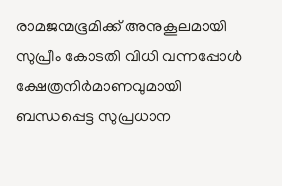രാമജന്മഭൂമിക്ക് അനുകൂലമായി സുപ്രീം കോടതി വിധി വന്നപ്പോള്‍ ക്ഷേത്രനിര്‍മാണവുമായി ബന്ധപ്പെട്ട സുപ്രധാന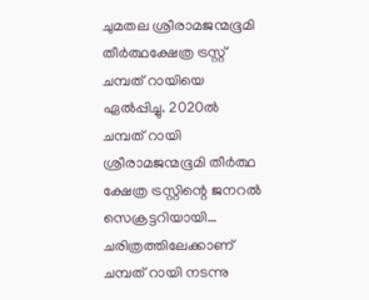ചുമതല ശ്രീരാമജന്മഭൂമി തീര്‍ത്ഥക്ഷേത്ര ട്രസ്റ്റ് ചമ്പത് റായിയെ ഏല്‍പ്പിച്ചു. 2020ല്‍ ചമ്പത് റായി ശ്രീരാമജന്മഭൂമി തീര്‍ത്ഥ ക്ഷേത്ര ട്രസ്റ്റിന്റെ ജനറല്‍ സെക്രട്ടറിയായി… ചരിത്രത്തിലേക്കാണ് ചമ്പത് റായി നടന്നു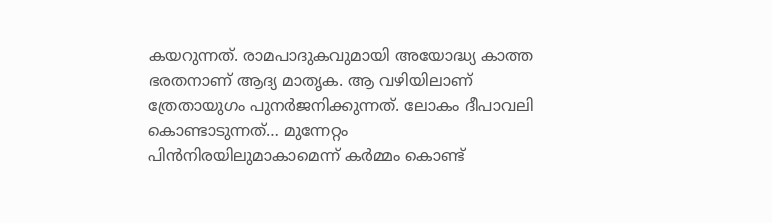കയറുന്നത്. രാമപാദുകവുമായി അയോദ്ധ്യ കാത്ത ഭരതനാണ് ആദ്യ മാതൃക. ആ വഴിയിലാണ് ത്രേതായുഗം പുനര്‍ജനിക്കുന്നത്. ലോകം ദീപാവലി കൊണ്ടാടുന്നത്… മുന്നേറ്റം പിന്‍നിരയിലുമാകാമെന്ന് കര്‍മ്മം കൊണ്ട്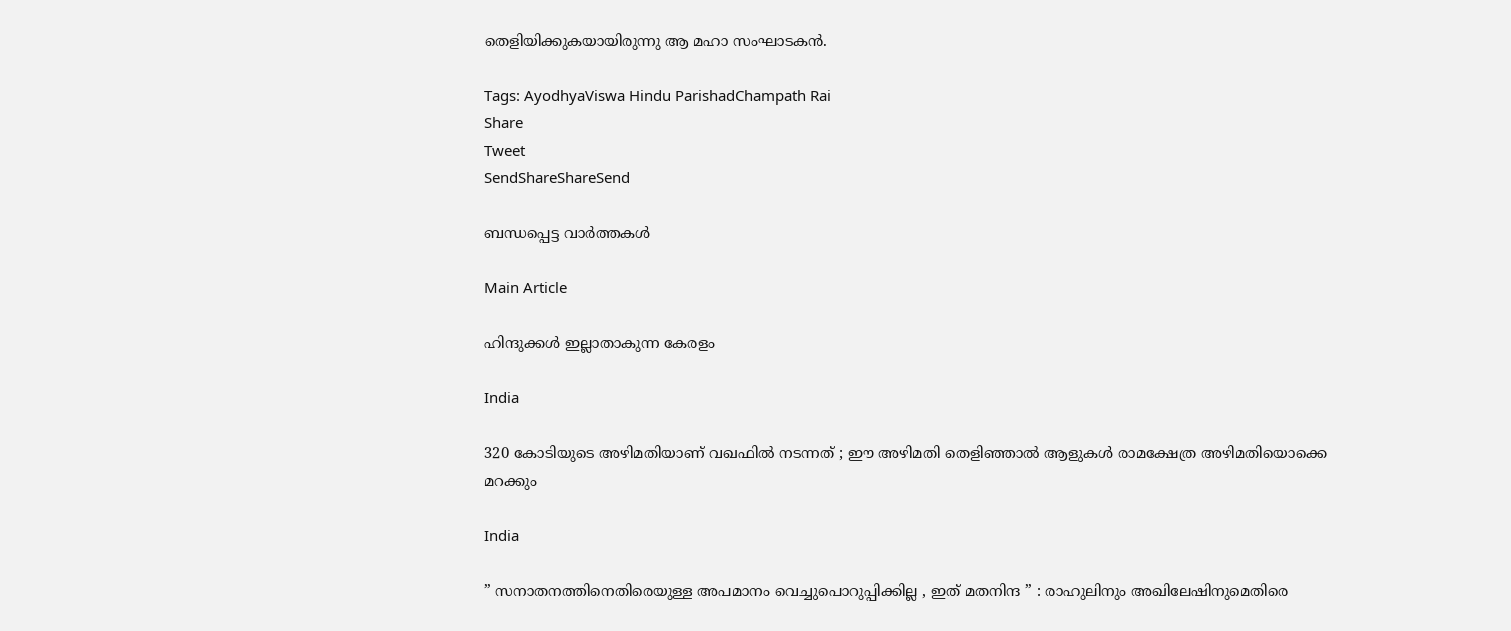തെളിയിക്കുകയായിരുന്നു ആ മഹാ സംഘാടകന്‍.

Tags: AyodhyaViswa Hindu ParishadChampath Rai
Share
Tweet
SendShareShareSend

ബന്ധപ്പെട്ട വാര്‍ത്തകള്‍

Main Article

ഹിന്ദുക്കള്‍ ഇല്ലാതാകുന്ന കേരളം

India

320 കോടിയുടെ അഴിമതിയാണ് വഖഫിൽ നടന്നത് ; ഈ അഴിമതി തെളിഞ്ഞാൽ ആളുകൾ രാമക്ഷേത്ര അഴിമതിയൊക്കെ മറക്കും

India

” സനാതനത്തിനെതിരെയുള്ള അപമാനം വെച്ചുപൊറുപ്പിക്കില്ല , ഇത് മതനിന്ദ ” : രാഹുലിനും അഖിലേഷിനുമെതിരെ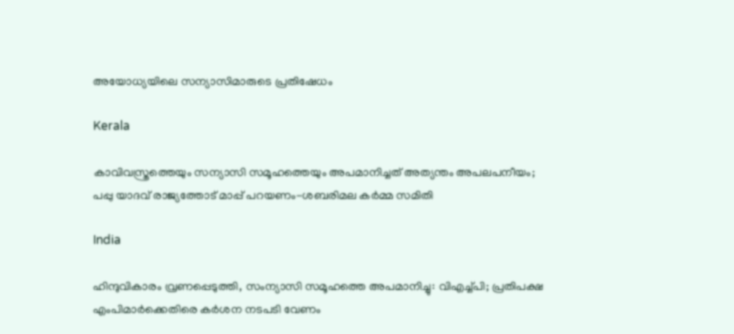അയോധ്യയിലെ സന്യാസിമാരുടെ പ്രതിഷേധം

Kerala

കാവിവസ്ത്രത്തെയും സന്യാസി സമൂഹത്തെയും അപമാനിച്ചത് അത്യന്തം അപലപനീയം; പപ്പു യാദവ് രാജ്യത്തോട് മാപ്പ് പറയണം-ശബരിമല കര്‍മ്മ സമിതി

India

ഹിന്ദുവികാരം വ്രണപ്പെടുത്തി, സംന്യാസി സമൂഹത്തെ അപമാനിച്ചു: വിഎച്ച്പി; പ്രതിപക്ഷ എംപിമാര്‍ക്കെതിരെ കര്‍ശന നടപടി വേണം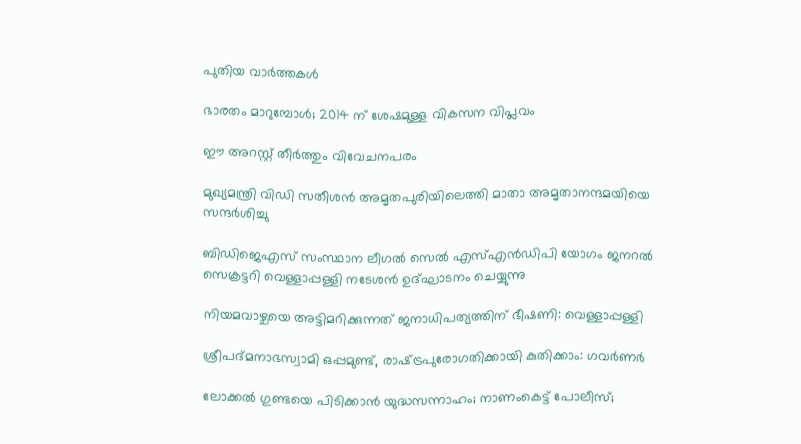പുതിയ വാര്‍ത്തകള്‍

ഭാരതം മാറുമ്പോള്‍; 2014 ന് ശേഷമുള്ള വികസന വിപ്ലവം

ഈ അറസ്റ്റ് തീര്‍ത്തും വിവേചനപരം

മുഖ്യമന്ത്രി വിഡി സതീശന്‍ അമൃതപുരിയിലെത്തി മാതാ അമൃതാനന്ദമയിയെ സന്ദര്‍ശിച്ചു

ബിഡിജെഎസ് സംസ്ഥാന ലീഗല്‍ സെല്‍ എസ്എന്‍ഡിപി യോഗം ജനറല്‍ സെക്രട്ടറി വെള്ളാപ്പള്ളി നടേശന്‍ ഉദ്ഘാടനം ചെയ്യുന്നു

നിയമവാഴ്ചയെ അട്ടിമറിക്കുന്നത് ജനാധിപത്യത്തിന് ഭീഷണി: വെള്ളാപ്പള്ളി

ശ്രീപദ്മനാഭസ്വാമി ഒപ്പമുണ്ട്, രാഷ്‌ട്രപുരോഗതിക്കായി കുതിക്കാം: ഗവര്‍ണര്‍

ലോക്കല്‍ ഗുണ്ടയെ പിടിക്കാന്‍ യുദ്ധസന്നാഹം; നാണംകെട്ട് പോലീസ്;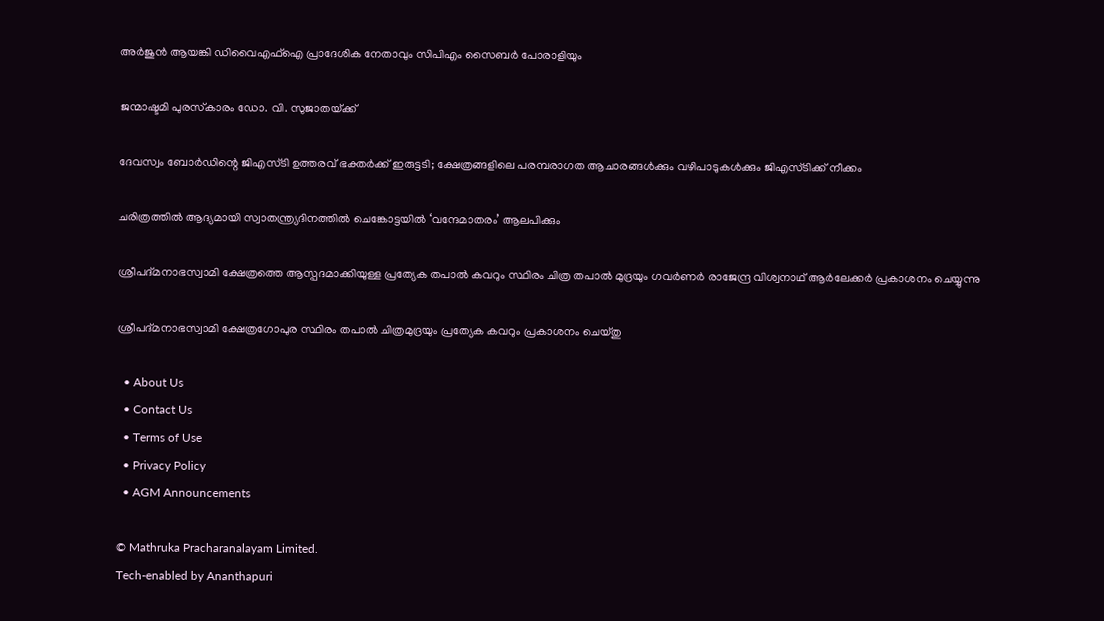അര്‍ജുന്‍ ആയങ്കി ഡിവൈഎഫ്‌ഐ പ്രാദേശിക നേതാവും സിപിഎം സൈബര്‍ പോരാളിയും

ജന്മാഷ്ടമി പുരസ്‌കാരം ഡോ. വി. സുജാതയ്‌ക്ക്

ദേവസ്വം ബോര്‍ഡിന്റെ ജിഎസ്ടി ഉത്തരവ് ഭക്തര്‍ക്ക് ഇരുട്ടടി; ക്ഷേത്രങ്ങളിലെ പരമ്പരാഗത ആചാരങ്ങള്‍ക്കും വഴിപാടുകള്‍ക്കും ജിഎസ്ടിക്ക് നീക്കം

ചരിത്രത്തില്‍ ആദ്യമായി സ്വാതന്ത്ര്യദിനത്തിൽ ചെങ്കോട്ടയിൽ ‘വന്ദേമാതരം’ ആലപിക്കും

ശ്രീപദ്മനാഭസ്വാമി ക്ഷേത്രത്തെ ആസ്പദമാക്കിയുള്ള പ്രത്യേക തപാല്‍ കവറും സ്ഥിരം ചിത്ര തപാല്‍ മുദ്രയും ഗവര്‍ണര്‍ രാജേന്ദ്ര വിശ്വനാഥ് ആര്‍ലേക്കര്‍ പ്രകാശനം ചെയ്യുന്നു

ശ്രീപദ്മനാഭസ്വാമി ക്ഷേത്രഗോപുര സ്ഥിരം തപാല്‍ ചിത്രമുദ്രയും പ്രത്യേക കവറും പ്രകാശനം ചെയ്തു

  • About Us
  • Contact Us
  • Terms of Use
  • Privacy Policy
  • AGM Announcements

© Mathruka Pracharanalayam Limited.
Tech-enabled by Ananthapuri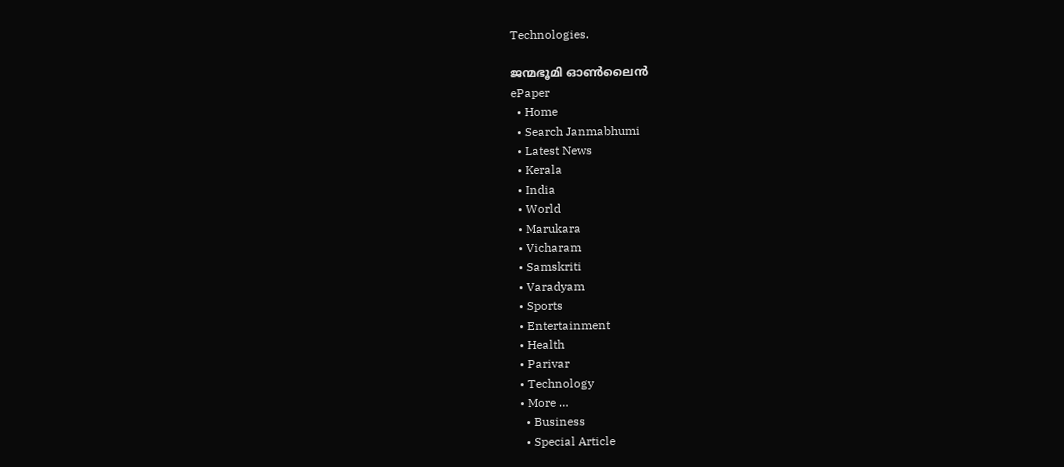Technologies.

ജന്മഭൂമി ഓണ്‍ലൈന്‍
ePaper
  • Home
  • Search Janmabhumi
  • Latest News
  • Kerala
  • India
  • World
  • Marukara
  • Vicharam
  • Samskriti
  • Varadyam
  • Sports
  • Entertainment
  • Health
  • Parivar
  • Technology
  • More …
    • Business
    • Special Article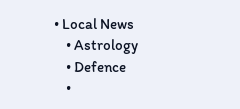• Local News
    • Astrology
    • Defence
    •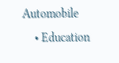Automobile
    • Education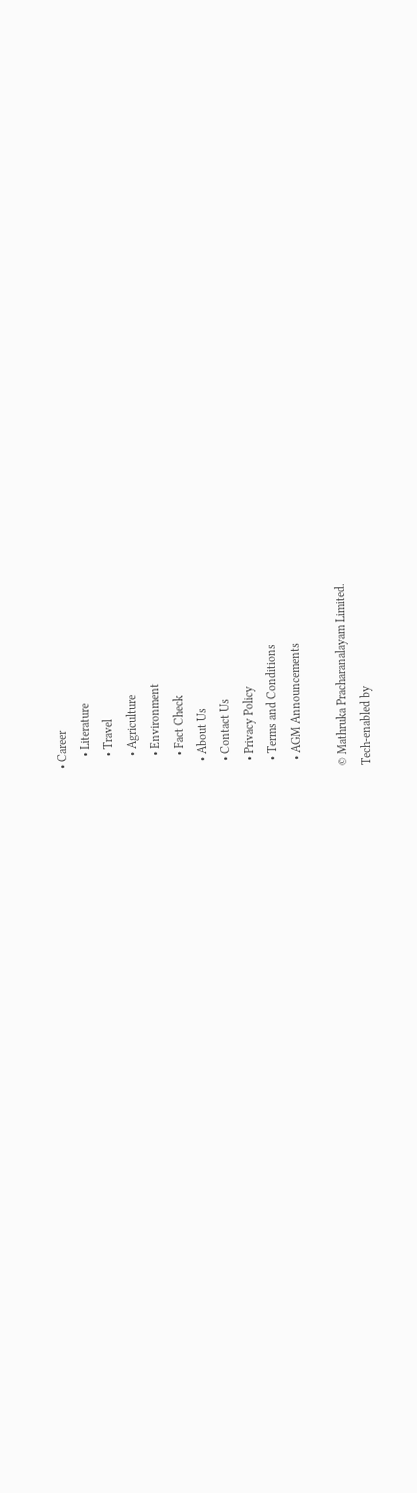• Career
    • Literature
    • Travel
    • Agriculture
    • Environment
    • Fact Check
  • About Us
  • Contact Us
  • Privacy Policy
  • Terms and Conditions
  • AGM Announcements

© Mathruka Pracharanalayam Limited.
Tech-enabled by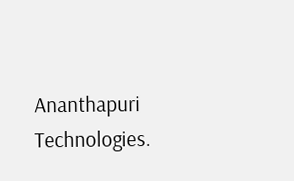Ananthapuri Technologies.